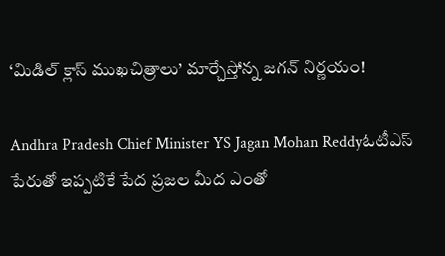‘మిడిల్ క్లాస్ ముఖచిత్రాలు’ మార్చేస్తోన్న జగన్ నిర్ణయం!

Andhra Pradesh Chief Minister YS Jagan Mohan Reddyఓటీఎస్ పేరుతో ఇప్పటికే పేద ప్రజల మీద ఎంతో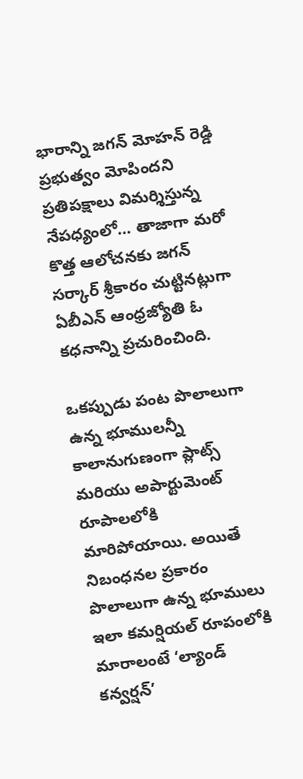భారాన్ని జగన్ మోహన్ రెడ్డి ప్రభుత్వం మోపిందని ప్రతిపక్షాలు విమర్శిస్తున్న నేపధ్యంలో… తాజాగా మరో కొత్త ఆలోచనకు జగన్ సర్కార్ శ్రీకారం చుట్టినట్లుగా ఏబీఎన్ ఆంధ్రజ్యోతి ఓ కధనాన్ని ప్రచురించింది.

ఒకప్పుడు పంట పొలాలుగా ఉన్న భూములన్నీ కాలానుగుణంగా ప్లాట్స్ మరియు అపార్టుమెంట్ రూపాలలోకి మారిపోయాయి. అయితే నిబంధనల ప్రకారం పొలాలుగా ఉన్న భూములు ఇలా కమర్షియల్ రూపంలోకి మారాలంటే ‘ల్యాండ్ కన్వర్షన్’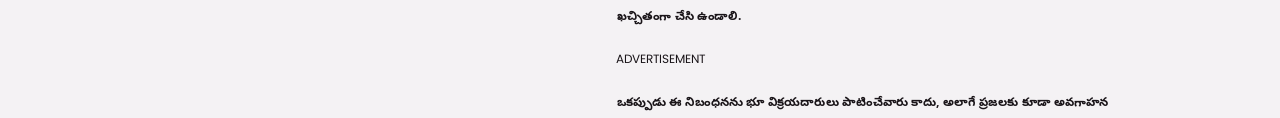ఖచ్చితంగా చేసి ఉండాలి.

ADVERTISEMENT

ఒకప్పుడు ఈ నిబంధనను భూ విక్రయదారులు పాటించేవారు కాదు, అలాగే ప్రజలకు కూడా అవగాహన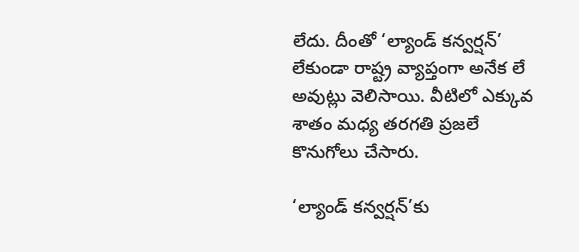లేదు. దీంతో ‘ల్యాండ్ కన్వర్షన్’ లేకుండా రాష్ట్ర వ్యాప్తంగా అనేక లే అవుట్లు వెలిసాయి. వీటిలో ఎక్కువ శాతం మధ్య తరగతి ప్రజలే కొనుగోలు చేసారు.

‘ల్యాండ్ కన్వర్షన్’కు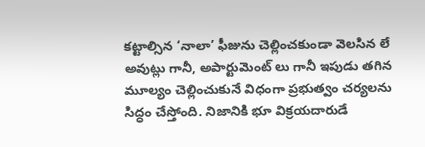కట్టాల్సిన ‘నాలా’ ఫీజును చెల్లించకుండా వెలసిన లే అవుట్లు గానీ, అపార్టుమెంట్ లు గానీ ఇపుడు తగిన మూల్యం చెల్లించుకునే విధంగా ప్రభుత్వం చర్యలను సిద్ధం చేస్తోంది. నిజానికి భూ విక్రయదారుడే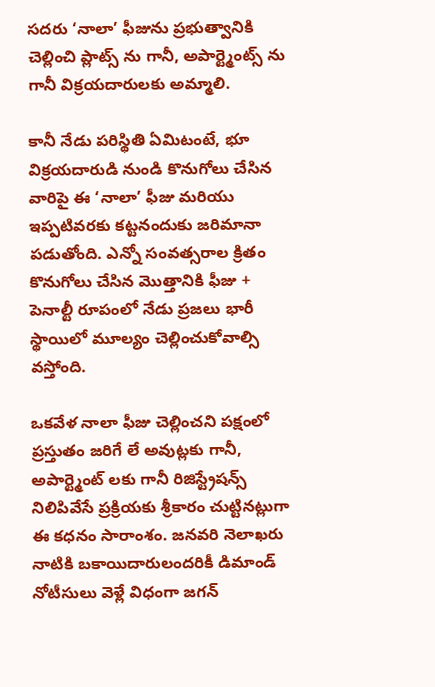సదరు ‘నాలా’ ఫీజును ప్రభుత్వానికి చెల్లించి ప్లాట్స్ ను గానీ, అపార్ట్మెంట్స్ ను గానీ విక్రయదారులకు అమ్మాలి.

కానీ నేడు పరిస్థితి ఏమిటంటే, భూ విక్రయదారుడి నుండి కొనుగోలు చేసిన వారిపై ఈ ‘నాలా’ ఫీజు మరియు ఇప్పటివరకు కట్టనందుకు జరిమానా పడుతోంది. ఎన్నో సంవత్సరాల క్రితం కొనుగోలు చేసిన మొత్తానికి ఫీజు + పెనాల్టీ రూపంలో నేడు ప్రజలు భారీ స్థాయిలో మూల్యం చెల్లించుకోవాల్సి వస్తోంది.

ఒకవేళ నాలా ఫీజు చెల్లించని పక్షంలో ప్రస్తుతం జరిగే లే అవుట్లకు గానీ, అపార్ట్మెంట్ లకు గానీ రిజిస్ట్రేషన్స్ నిలిపివేసే ప్రక్రియకు శ్రీకారం చుట్టినట్లుగా ఈ కధనం సారాంశం. జనవరి నెలాఖరు నాటికి బకాయిదారులందరికీ డిమాండ్ నోటీసులు వెళ్లే విధంగా జగన్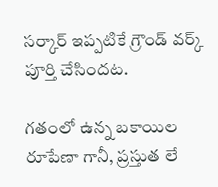సర్కార్ ఇప్పటికే గ్రౌండ్ వర్క్ పూర్తి చేసిందట.

గతంలో ఉన్న బకాయిల రూపేణా గానీ, ప్రస్తుత లే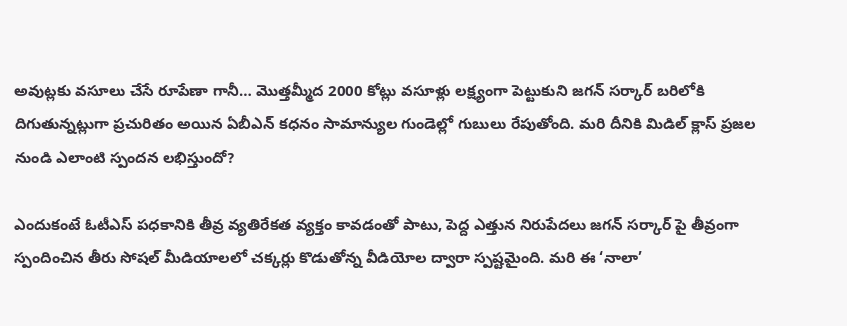అవుట్లకు వసూలు చేసే రూపేణా గానీ… మొత్తమ్మీద 2000 కోట్లు వసూళ్లు లక్ష్యంగా పెట్టుకుని జగన్ సర్కార్ బరిలోకి దిగుతున్నట్లుగా ప్రచురితం అయిన ఏబీఎన్ కధనం సామాన్యుల గుండెల్లో గుబులు రేపుతోంది. మరి దీనికి మిడిల్ క్లాస్ ప్రజల నుండి ఎలాంటి స్పందన లభిస్తుందో?

ఎందుకంటే ఓటీఎస్ పధకానికి తీవ్ర వ్యతిరేకత వ్యక్తం కావడంతో పాటు, పెద్ద ఎత్తున నిరుపేదలు జగన్ సర్కార్ పై తీవ్రంగా స్పందించిన తీరు సోషల్ మీడియాలలో చక్కర్లు కొడుతోన్న వీడియోల ద్వారా స్పష్టమైంది. మరి ఈ ‘నాలా’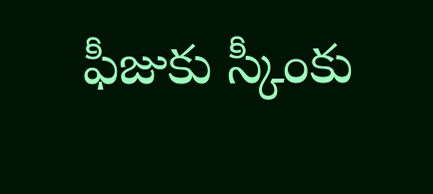ఫీజుకు స్కీంకు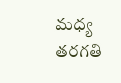మధ్య తరగతి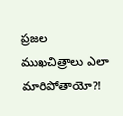ప్రజల ముఖచిత్రాలు ఎలా మారిపోతాయో?!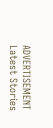ADVERTISEMENT
Latest Stories